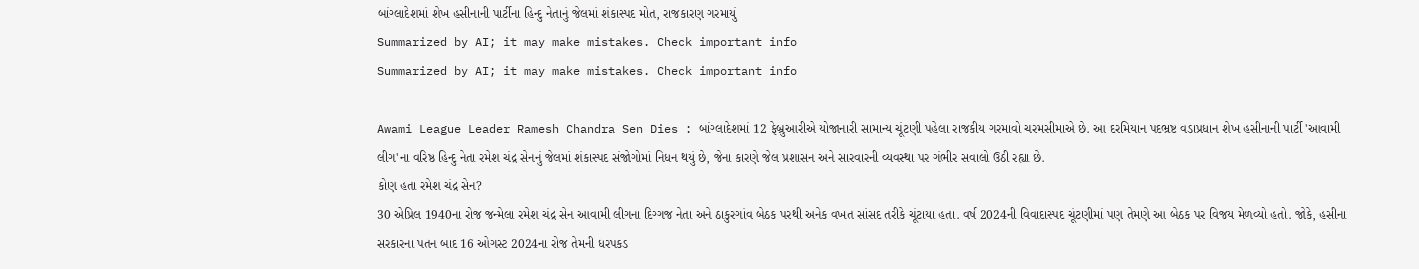બાંગ્લાદેશમાં શેખ હસીનાની પાર્ટીના હિન્દુ નેતાનું જેલમાં શંકાસ્પદ મોત, રાજકારણ ગરમાયું
Summarized by AI; it may make mistakes. Check important info
Summarized by AI; it may make mistakes. Check important info

Awami League Leader Ramesh Chandra Sen Dies : બાંગ્લાદેશમાં 12 ફેબ્રુઆરીએ યોજાનારી સામાન્ય ચૂંટણી પહેલા રાજકીય ગરમાવો ચરમસીમાએ છે. આ દરમિયાન પદભ્રષ્ટ વડાપ્રધાન શેખ હસીનાની પાર્ટી 'આવામી લીગ'ના વરિષ્ઠ હિન્દુ નેતા રમેશ ચંદ્ર સેનનું જેલમાં શંકાસ્પદ સંજોગોમાં નિધન થયું છે, જેના કારણે જેલ પ્રશાસન અને સારવારની વ્યવસ્થા પર ગંભીર સવાલો ઉઠી રહ્યા છે.
કોણ હતા રમેશ ચંદ્ર સેન?
30 એપ્રિલ 1940ના રોજ જન્મેલા રમેશ ચંદ્ર સેન આવામી લીગના દિગ્ગજ નેતા અને ઠાકુરગાંવ બેઠક પરથી અનેક વખત સાંસદ તરીકે ચૂંટાયા હતા. વર્ષ 2024ની વિવાદાસ્પદ ચૂંટણીમાં પણ તેમણે આ બેઠક પર વિજય મેળવ્યો હતો. જોકે, હસીના સરકારના પતન બાદ 16 ઓગસ્ટ 2024ના રોજ તેમની ધરપકડ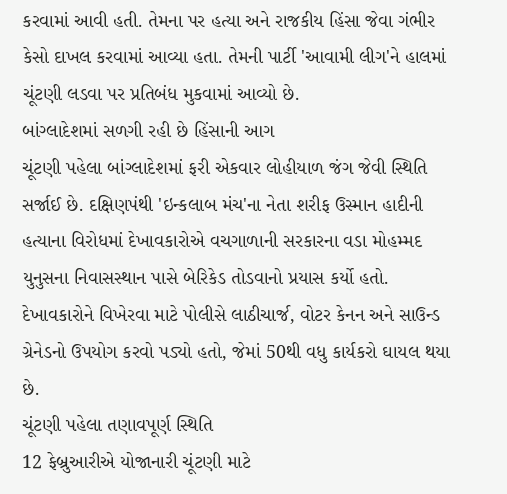કરવામાં આવી હતી. તેમના પર હત્યા અને રાજકીય હિંસા જેવા ગંભીર કેસો દાખલ કરવામાં આવ્યા હતા. તેમની પાર્ટી 'આવામી લીગ'ને હાલમાં ચૂંટણી લડવા પર પ્રતિબંધ મુકવામાં આવ્યો છે.
બાંગ્લાદેશમાં સળગી રહી છે હિંસાની આગ
ચૂંટણી પહેલા બાંગ્લાદેશમાં ફરી એકવાર લોહીયાળ જંગ જેવી સ્થિતિ સર્જાઈ છે. દક્ષિણપંથી 'ઇન્કલાબ મંચ'ના નેતા શરીફ ઉસ્માન હાદીની હત્યાના વિરોધમાં દેખાવકારોએ વચગાળાની સરકારના વડા મોહમ્મદ યુનુસના નિવાસસ્થાન પાસે બેરિકેડ તોડવાનો પ્રયાસ કર્યો હતો. દેખાવકારોને વિખેરવા માટે પોલીસે લાઠીચાર્જ, વોટર કેનન અને સાઉન્ડ ગ્રેનેડનો ઉપયોગ કરવો પડ્યો હતો, જેમાં 50થી વધુ કાર્યકરો ઘાયલ થયા છે.
ચૂંટણી પહેલા તણાવપૂર્ણ સ્થિતિ
12 ફેબ્રુઆરીએ યોજાનારી ચૂંટણી માટે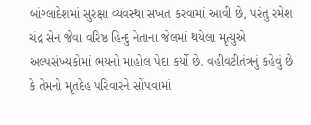બાંગ્લાદેશમાં સુરક્ષા વ્યવસ્થા સખત કરવામાં આવી છે, પરંતુ રમેશ ચંદ્ર સેન જેવા વરિષ્ઠ હિન્દુ નેતાના જેલમાં થયેલા મૃત્યુએ અલ્પસંખ્યકોમાં ભયનો માહોલ પેદા કર્યો છે. વહીવટીતંત્રનું કહેવું છે કે તેમનો મૃતદેહ પરિવારને સોંપવામાં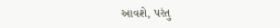આવશે, પરંતુ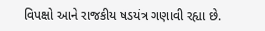વિપક્ષો આને રાજકીય ષડયંત્ર ગણાવી રહ્યા છે.